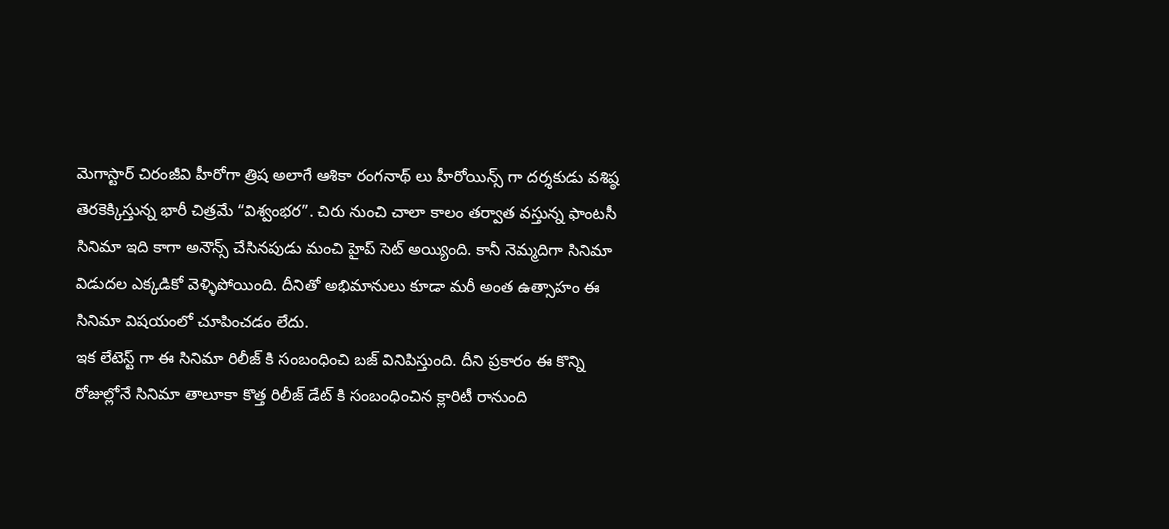మెగాస్టార్ చిరంజీవి హీరోగా త్రిష అలాగే ఆశికా రంగనాథ్ లు హీరోయిన్స్ గా దర్శకుడు వశిష్ఠ తెరకెక్కిస్తున్న భారీ చిత్రమే “విశ్వంభర”. చిరు నుంచి చాలా కాలం తర్వాత వస్తున్న ఫాంటసీ సినిమా ఇది కాగా అనౌన్స్ చేసినపుడు మంచి హైప్ సెట్ అయ్యింది. కానీ నెమ్మదిగా సినిమా విడుదల ఎక్కడికో వెళ్ళిపోయింది. దీనితో అభిమానులు కూడా మరీ అంత ఉత్సాహం ఈ సినిమా విషయంలో చూపించడం లేదు.
ఇక లేటెస్ట్ గా ఈ సినిమా రిలీజ్ కి సంబంధించి బజ్ వినిపిస్తుంది. దీని ప్రకారం ఈ కొన్ని రోజుల్లోనే సినిమా తాలూకా కొత్త రిలీజ్ డేట్ కి సంబంధించిన క్లారిటీ రానుంది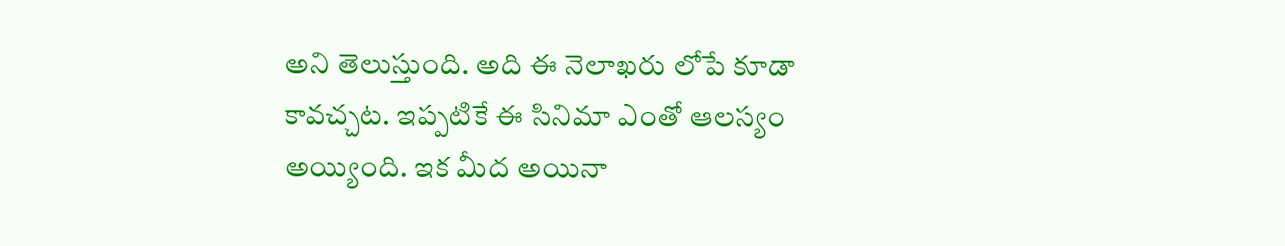అని తెలుస్తుంది. అది ఈ నెలాఖరు లోపే కూడా కావచ్చట. ఇప్పటికే ఈ సినిమా ఎంతో ఆలస్యం అయ్యింది. ఇక మీద అయినా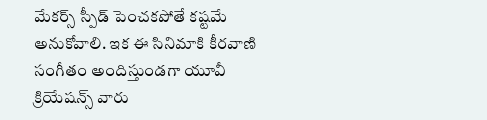మేకర్స్ స్పీడ్ పెంచకపోతే కష్టమే అనుకోవాలి. ఇక ఈ సినిమాకి కీరవాణి సంగీతం అందిస్తుండగా యూవీ క్రియేషన్స్ వారు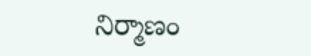నిర్మాణం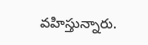వహిస్తున్నారు.